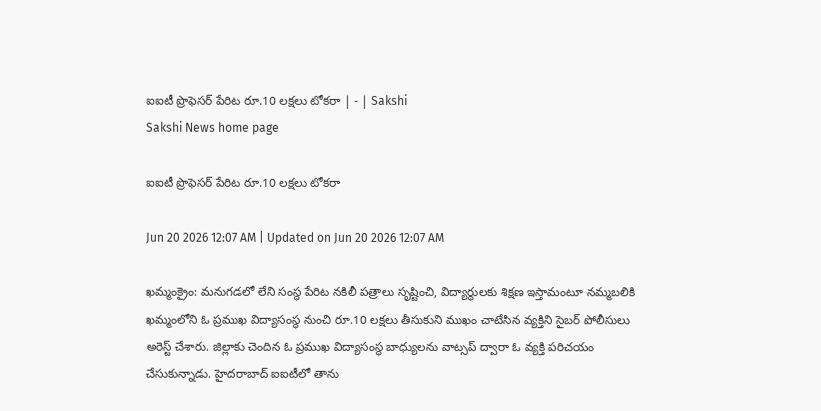ఐఐటీ ప్రొఫెసర్‌ పేరిట రూ.10 లక్షలు టోకరా | - | Sakshi
Sakshi News home page

ఐఐటీ ప్రొఫెసర్‌ పేరిట రూ.10 లక్షలు టోకరా

Jun 20 2026 12:07 AM | Updated on Jun 20 2026 12:07 AM

ఖమ్మంక్రైం: మనుగడలో లేని సంస్థ పేరిట నకిలీ పత్రాలు సృష్టించి, విద్యార్థులకు శిక్షణ ఇస్తామంటూ నమ్మబలికి ఖమ్మంలోని ఓ ప్రముఖ విద్యాసంస్థ నుంచి రూ.10 లక్షలు తీసుకుని ముఖం చాటేసిన వ్యక్తిని సైబర్‌ పోలీసులు అరెస్ట్‌ చేశారు. జిల్లాకు చెందిన ఓ ప్రముఖ విద్యాసంస్థ బాధ్యులను వాట్సప్‌ ద్వారా ఓ వ్యక్తి పరిచయం చేసుకున్నాడు. హైదరాబాద్‌ ఐఐటీలో తాను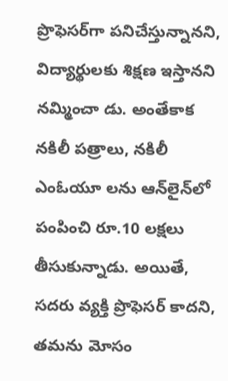ప్రొఫెసర్‌గా పనిచేస్తున్నానని, విద్యార్థులకు శిక్షణ ఇస్తానని నమ్మించా డు. అంతేకాక నకిలీ పత్రాలు, నకిలీ ఎంఓయూ లను ఆన్‌లైన్‌లో పంపించి రూ.10 లక్షలు తీసుకున్నాడు. అయితే, సదరు వ్యక్తి ప్రొఫెసర్‌ కాదని, తమను మోసం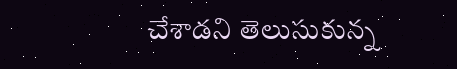చేశాడని తెలుసుకున్న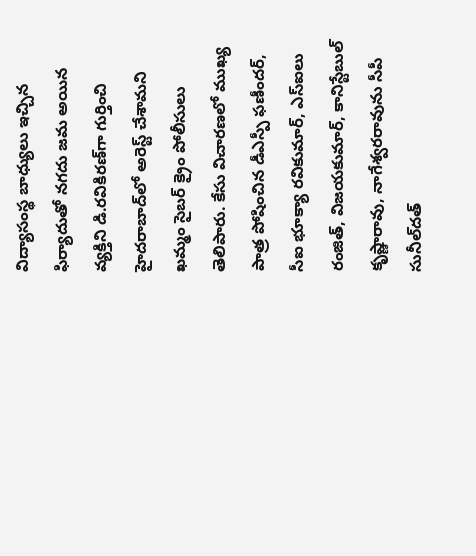విద్యాసంస్థ బాధ్యులు ఇచ్చిన ఫిర్యాదుతో నగదు జమ అయిన వ్యక్తిని డి.రవికిరణ్‌గా గుర్తించి హైదరాబాద్‌లో అరెస్ట్‌ చేశామని ఖమ్మం సైబర్‌ క్రైం పోలీసులు తెలిపారు. కేసు విచారణలో ముఖ్య పాత్ర పోషించిన డీఎస్పీ ఫణీందర్‌, సీఐ భూక్యా రవికుమార్‌, ఎస్‌ఐలు రంజిత్‌, విజయకుమార్‌, కానిస్టేబుల్‌ కృష్ణారావు, నాగేశ్వరరావును సీపీ సునీల్‌దత్‌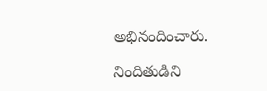అభినందించారు.

నిందితుడిని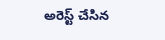అరెస్ట్‌ చేసిన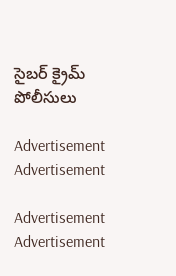సైబర్‌ క్రైమ్‌ పోలీసులు

Advertisement
Advertisement

Advertisement
Advertisement